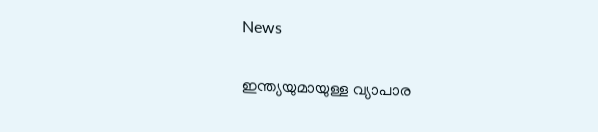News

ഇന്ത്യയുമായുള്ള വ്യാപാര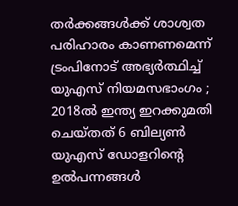തര്‍ക്കങ്ങള്‍ക്ക് ശാശ്വത പരിഹാരം കാണണമെന്ന് ട്രംപിനോട് അഭ്യര്‍ത്ഥിച്ച് യുഎസ് നിയമസഭാംഗം ; 2018ല്‍ ഇന്ത്യ ഇറക്കുമതി ചെയ്തത് 6 ബില്യണ്‍ യുഎസ് ഡോളറിന്റെ ഉല്‍പന്നങ്ങള്‍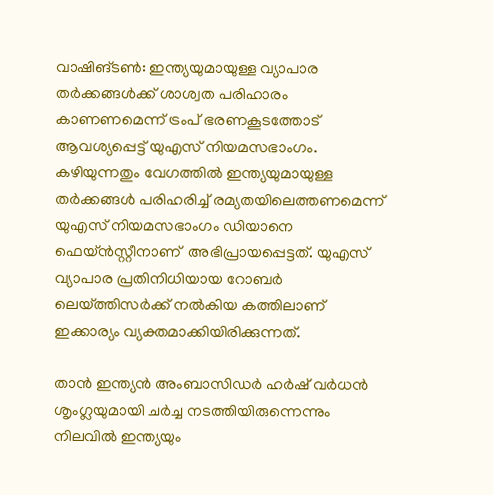വാഷിങ്ടണ്‍: ഇന്ത്യയുമായുള്ള വ്യാപാര തര്‍ക്കങ്ങള്‍ക്ക് ശാശ്വത പരിഹാരം കാണണമെന്ന് ട്രംപ് ഭരണകൂടത്തോട് ആവശ്യപ്പെട്ട് യുഎസ് നിയമസഭാംഗം. കഴിയുന്നതും വേഗത്തില്‍ ഇന്ത്യയുമായുള്ള തര്‍ക്കങ്ങള്‍ പരിഹരിച്ച് രമ്യതയിലെത്തണമെന്ന് യുഎസ് നിയമസഭാംഗം ഡിയാനെ ഫെയ്ന്‍സ്റ്റീനാണ്  അഭിപ്രായപ്പെട്ടത്. യുഎസ് വ്യാപാര പ്രതിനിധിയായ റോബര്‍ ലെയ്ത്തിസര്‍ക്ക് നല്‍കിയ കത്തിലാണ് ഇക്കാര്യം വ്യക്തമാക്കിയിരിക്കുന്നത്.

താന്‍ ഇന്ത്യന്‍ അംബാസിഡര്‍ ഹര്‍ഷ് വര്‍ധന്‍ ശൃംഗ്ലയുമായി ചര്‍ച്ച നടത്തിയിരുന്നെന്നും നിലവില്‍ ഇന്ത്യയും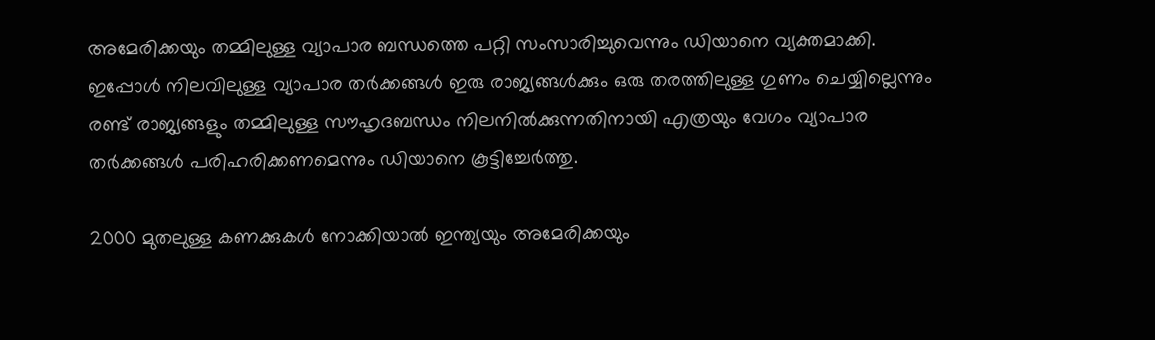അമേരിക്കയും തമ്മിലുള്ള വ്യാപാര ബന്ധത്തെ പറ്റി സംസാരിച്ചുവെന്നും ഡിയാനെ വ്യക്തമാക്കി. ഇപ്പോള്‍ നിലവിലുള്ള വ്യാപാര തര്‍ക്കങ്ങള്‍ ഇരു രാജ്യങ്ങള്‍ക്കും ഒരു തരത്തിലുള്ള ഗുണം ചെയ്യില്ലെന്നും രണ്ട് രാജ്യങ്ങളും തമ്മിലുള്ള സൗഹൃദബന്ധം നിലനില്‍ക്കുന്നതിനായി എത്രയും വേഗം വ്യാപാര തര്‍ക്കങ്ങള്‍ പരിഹരിക്കണമെന്നും ഡിയാനെ കൂട്ടിച്ചേര്‍ത്തു.

2000 മുതലുള്ള കണക്കുകള്‍ നോക്കിയാല്‍ ഇന്ത്യയും അമേരിക്കയും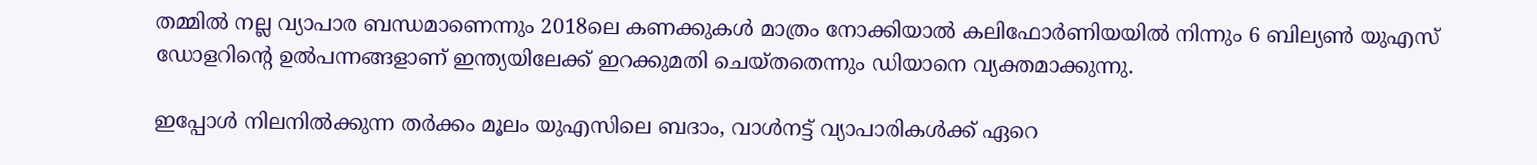തമ്മില്‍ നല്ല വ്യാപാര ബന്ധമാണെന്നും 2018ലെ കണക്കുകള്‍ മാത്രം നോക്കിയാല്‍ കലിഫോര്‍ണിയയില്‍ നിന്നും 6 ബില്യണ്‍ യുഎസ് ഡോളറിന്റെ ഉല്‍പന്നങ്ങളാണ് ഇന്ത്യയിലേക്ക് ഇറക്കുമതി ചെയ്തതെന്നും ഡിയാനെ വ്യക്തമാക്കുന്നു.

ഇപ്പോള്‍ നിലനില്‍ക്കുന്ന തര്‍ക്കം മൂലം യുഎസിലെ ബദാം, വാള്‍നട്ട് വ്യാപാരികള്‍ക്ക് ഏറെ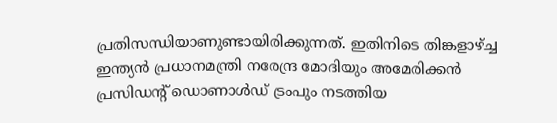പ്രതിസന്ധിയാണുണ്ടായിരിക്കുന്നത്. ഇതിനിടെ തിങ്കളാഴ്ച്ച ഇന്ത്യന്‍ പ്രധാനമന്ത്രി നരേന്ദ്ര മോദിയും അമേരിക്കന്‍ പ്രസിഡന്റ് ഡൊണാള്‍ഡ് ട്രംപും നടത്തിയ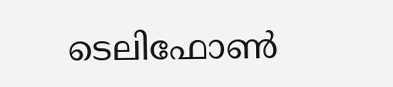ടെലിഫോണ്‍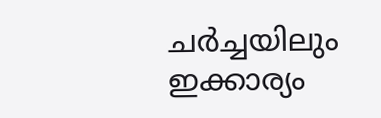ചര്‍ച്ചയിലും ഇക്കാര്യം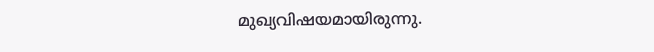മുഖ്യവിഷയമായിരുന്നു.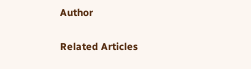Author

Related Articles